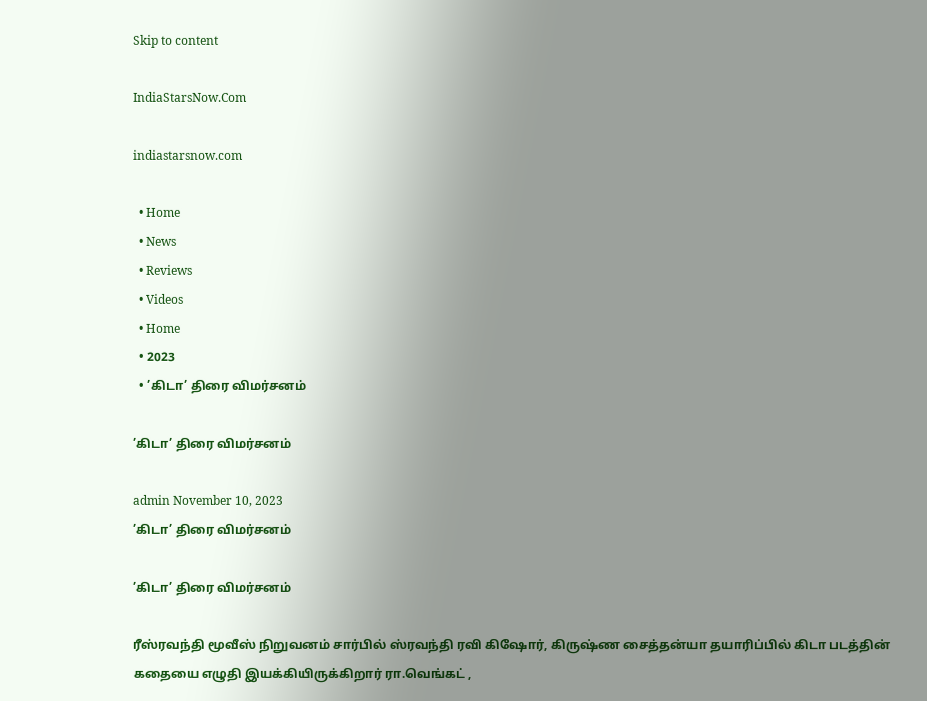Skip to content

IndiaStarsNow.Com

indiastarsnow.com

  • Home
  • News
  • Reviews
  • Videos
  • Home
  • 2023
  • ’கிடா’ திரை விமர்சனம்

’கிடா’ திரை விமர்சனம்

admin November 10, 2023
’கிடா’ திரை விமர்சனம்

’கிடா’ திரை விமர்சனம்

ரீஸ்ரவந்தி மூவீஸ் நிறுவனம் சார்பில் ஸ்ரவந்தி ரவி கிஷோர், கிருஷ்ண சைத்தன்யா தயாரிப்பில் கிடா படத்தின் கதையை எழுதி இயக்கியிருக்கிறார் ரா.வெங்கட் ,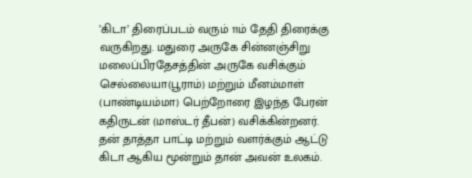’கிடா’ திரைப்படம் வரும் 11ம் தேதி திரைக்கு வருகிறது. மதுரை அருகே சின்னஞ்சிறு மலைப்பிரதேசத்தின் அருகே வசிக்கும் செல்லையா(பூராம்) மற்றும் மீனம்மாள் (பாண்டியம்மா) பெற்றோரை இழந்த பேரன் கதிருடன் (மாஸ்டர் தீபன்) வசிக்கின்றனர். தன் தாத்தா பாட்டி மற்றும் வளர்க்கும் ஆட்டு கிடா ஆகிய மூன்றும் தான் அவன் உலகம்.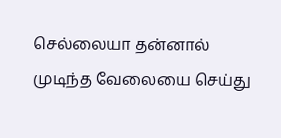செல்லையா தன்னால் முடிந்த வேலையை செய்து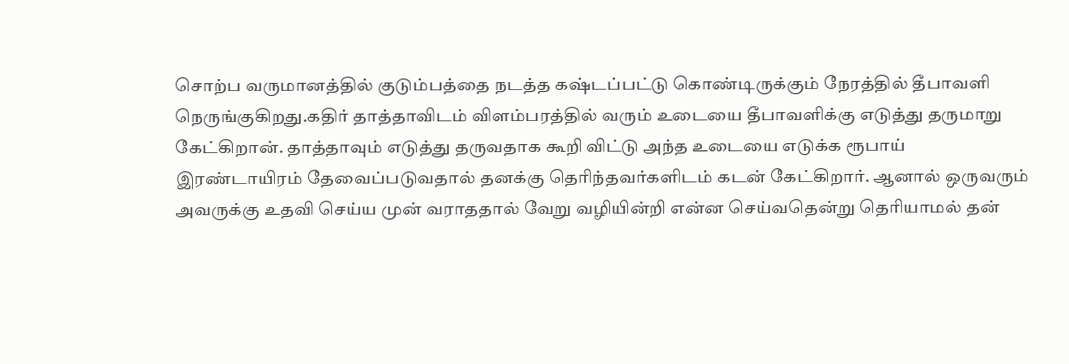சொற்ப வருமானத்தில் குடும்பத்தை நடத்த கஷ்டப்பட்டு கொண்டிருக்கும் நேரத்தில் தீபாவளி நெருங்குகிறது.கதிர் தாத்தாவிடம் விளம்பரத்தில் வரும் உடையை தீபாவளிக்கு எடுத்து தருமாறு கேட்கிறான். தாத்தாவும் எடுத்து தருவதாக கூறி விட்டு அந்த உடையை எடுக்க ரூபாய் இரண்டாயிரம் தேவைப்படுவதால் தனக்கு தெரிந்தவர்களிடம் கடன் கேட்கிறார். ஆனால் ஒருவரும் அவருக்கு உதவி செய்ய முன் வராததால் வேறு வழியின்றி என்ன செய்வதென்று தெரியாமல் தன்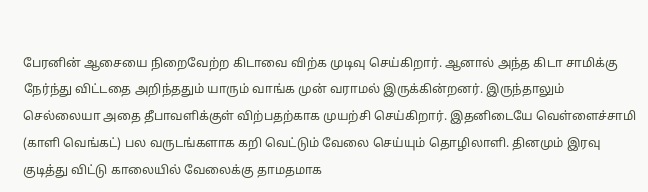பேரனின் ஆசையை நிறைவேற்ற கிடாவை விற்க முடிவு செய்கிறார். ஆனால் அந்த கிடா சாமிக்கு நேர்ந்து விட்டதை அறிந்ததும் யாரும் வாங்க முன் வராமல் இருக்கின்றனர். இருந்தாலும் செல்லையா அதை தீபாவளிக்குள் விற்பதற்காக முயற்சி செய்கிறார். இதனிடையே வெள்ளைச்சாமி (காளி வெங்கட்) பல வருடங்களாக கறி வெட்டும் வேலை செய்யும் தொழிலாளி. தினமும் இரவு குடித்து விட்டு காலையில் வேலைக்கு தாமதமாக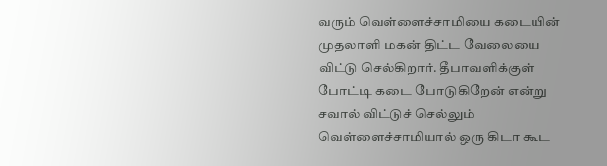வரும் வெள்ளைச்சாமியை கடையின் முதலாளி மகன் திட்ட வேலையை விட்டு செல்கிறார். தீபாவளிக்குள் போட்டி கடை போடுகிறேன் என்று சவால் விட்டுச் செல்லும் வெள்ளைச்சாமியால் ஒரு கிடா கூட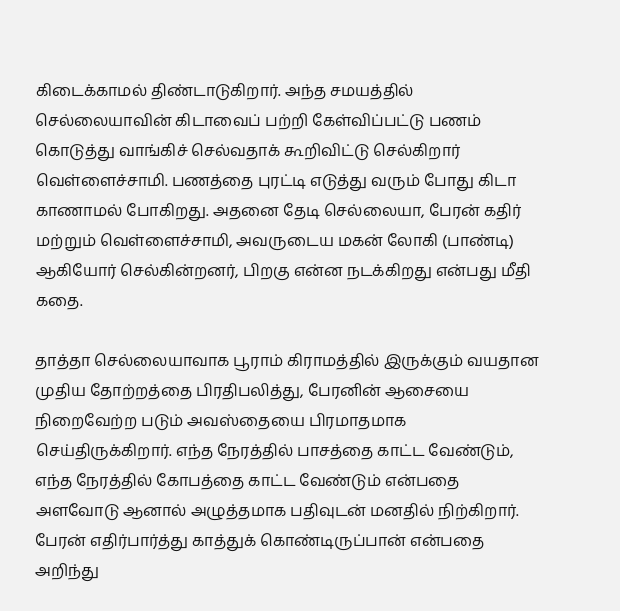கிடைக்காமல் திண்டாடுகிறார். அந்த சமயத்தில் செல்லையாவின் கிடாவைப் பற்றி கேள்விப்பட்டு பணம் கொடுத்து வாங்கிச் செல்வதாக் கூறிவிட்டு செல்கிறார் வெள்ளைச்சாமி. பணத்தை புரட்டி எடுத்து வரும் போது கிடா காணாமல் போகிறது. அதனை தேடி செல்லையா, பேரன் கதிர் மற்றும் வெள்ளைச்சாமி, அவருடைய மகன் லோகி (பாண்டி) ஆகியோர் செல்கின்றனர், பிறகு என்ன நடக்கிறது என்பது மீதி கதை.

தாத்தா செல்லையாவாக பூராம் கிராமத்தில் இருக்கும் வயதான முதிய தோற்றத்தை பிரதிபலித்து, பேரனின் ஆசையை நிறைவேற்ற படும் அவஸ்தையை பிரமாதமாக செய்திருக்கிறார். எந்த நேரத்தில் பாசத்தை காட்ட வேண்டும், எந்த நேரத்தில் கோபத்தை காட்ட வேண்டும் என்பதை அளவோடு ஆனால் அழுத்தமாக பதிவுடன் மனதில் நிற்கிறார். பேரன் எதிர்பார்த்து காத்துக் கொண்டிருப்பான் என்பதை அறிந்து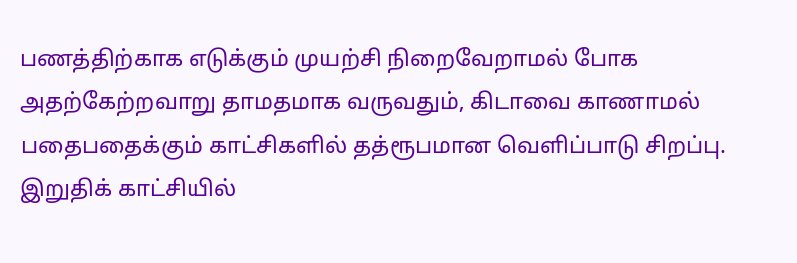பணத்திற்காக எடுக்கும் முயற்சி நிறைவேறாமல் போக அதற்கேற்றவாறு தாமதமாக வருவதும், கிடாவை காணாமல் பதைபதைக்கும் காட்சிகளில் தத்ரூபமான வெளிப்பாடு சிறப்பு. இறுதிக் காட்சியில்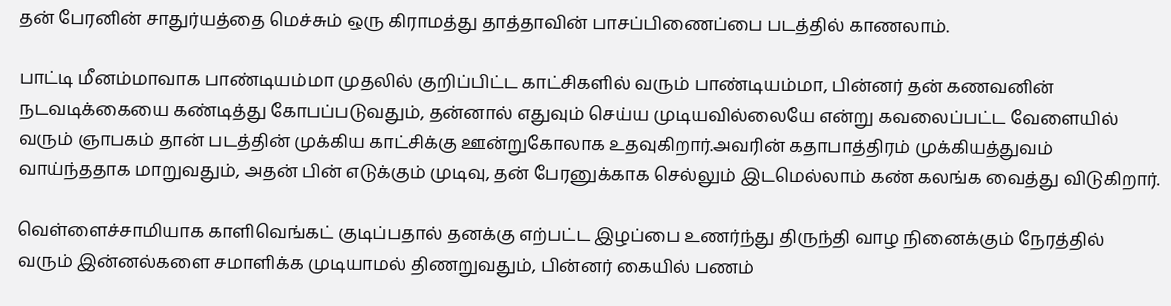தன் பேரனின் சாதுர்யத்தை மெச்சும் ஒரு கிராமத்து தாத்தாவின் பாசப்பிணைப்பை படத்தில் காணலாம்.

பாட்டி மீனம்மாவாக பாண்டியம்மா முதலில் குறிப்பிட்ட காட்சிகளில் வரும் பாண்டியம்மா, பின்னர் தன் கணவனின் நடவடிக்கையை கண்டித்து கோபப்படுவதும், தன்னால் எதுவும் செய்ய முடியவில்லையே என்று கவலைப்பட்ட வேளையில் வரும் ஞாபகம் தான் படத்தின் முக்கிய காட்சிக்கு ஊன்றுகோலாக உதவுகிறார்.அவரின் கதாபாத்திரம் முக்கியத்துவம் வாய்ந்ததாக மாறுவதும், அதன் பின் எடுக்கும் முடிவு, தன் பேரனுக்காக செல்லும் இடமெல்லாம் கண் கலங்க வைத்து விடுகிறார்.

வெள்ளைச்சாமியாக காளிவெங்கட் குடிப்பதால் தனக்கு எற்பட்ட இழப்பை உணர்ந்து திருந்தி வாழ நினைக்கும் நேரத்தில் வரும் இன்னல்களை சமாளிக்க முடியாமல் திணறுவதும், பின்னர் கையில் பணம்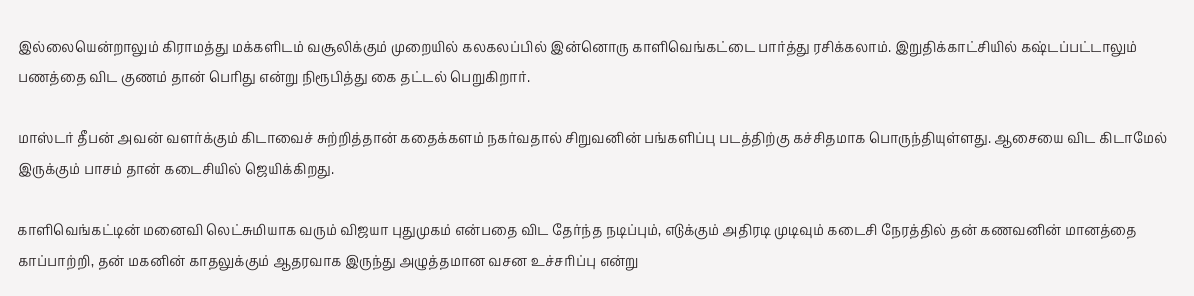இல்லையென்றாலும் கிராமத்து மக்களிடம் வசூலிக்கும் முறையில் கலகலப்பில் இன்னொரு காளிவெங்கட்டை பார்த்து ரசிக்கலாம். இறுதிக்காட்சியில் கஷ்டப்பட்டாலும் பணத்தை விட குணம் தான் பெரிது என்று நிரூபித்து கை தட்டல் பெறுகிறார்.

மாஸ்டர் தீபன் அவன் வளர்க்கும் கிடாவைச் சுற்றித்தான் கதைக்களம் நகர்வதால் சிறுவனின் பங்களிப்பு படத்திற்கு கச்சிதமாக பொருந்தியுள்ளது. ஆசையை விட கிடாமேல் இருக்கும் பாசம் தான் கடைசியில் ஜெயிக்கிறது.

காளிவெங்கட்டின் மனைவி லெட்சுமியாக வரும் விஜயா புதுமுகம் என்பதை விட தேர்ந்த நடிப்பும், எடுக்கும் அதிரடி முடிவும் கடைசி நேரத்தில் தன் கணவனின் மானத்தை காப்பாற்றி, தன் மகனின் காதலுக்கும் ஆதரவாக இருந்து அழுத்தமான வசன உச்சரிப்பு என்று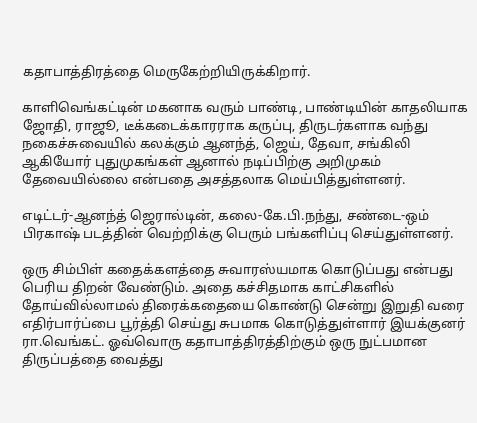கதாபாத்திரத்தை மெருகேற்றியிருக்கிறார்.

காளிவெங்கட்டின் மகனாக வரும் பாண்டி, பாண்டியின் காதலியாக ஜோதி, ராஜூ, டீக்கடைக்காரராக கருப்பு, திருடர்களாக வந்து நகைச்சுவையில் கலக்கும் ஆனந்த், ஜெய், தேவா, சங்கிலி ஆகியோர் புதுமுகங்கள் ஆனால் நடிப்பிற்கு அறிமுகம் தேவையில்லை என்பதை அசத்தலாக மெய்பித்துள்ளனர்.

எடிட்டர்-ஆனந்த் ஜெரால்டின், கலை-கே.பி.நந்து, சண்டை-ஒம் பிரகாஷ் படத்தின் வெற்றிக்கு பெரும் பங்களிப்பு செய்துள்ளனர்.

ஒரு சிம்பிள் கதைக்களத்தை சுவாரஸ்யமாக கொடுப்பது என்பது பெரிய திறன் வேண்டும். அதை கச்சிதமாக காட்சிகளில் தோய்வில்லாமல் திரைக்கதையை கொண்டு சென்று இறுதி வரை எதிர்பார்ப்பை பூர்த்தி செய்து சுபமாக கொடுத்துள்ளார் இயக்குனர் ரா.வெங்கட். ஓவ்வொரு கதாபாத்திரத்திற்கும் ஒரு நுட்பமான திருப்பத்தை வைத்து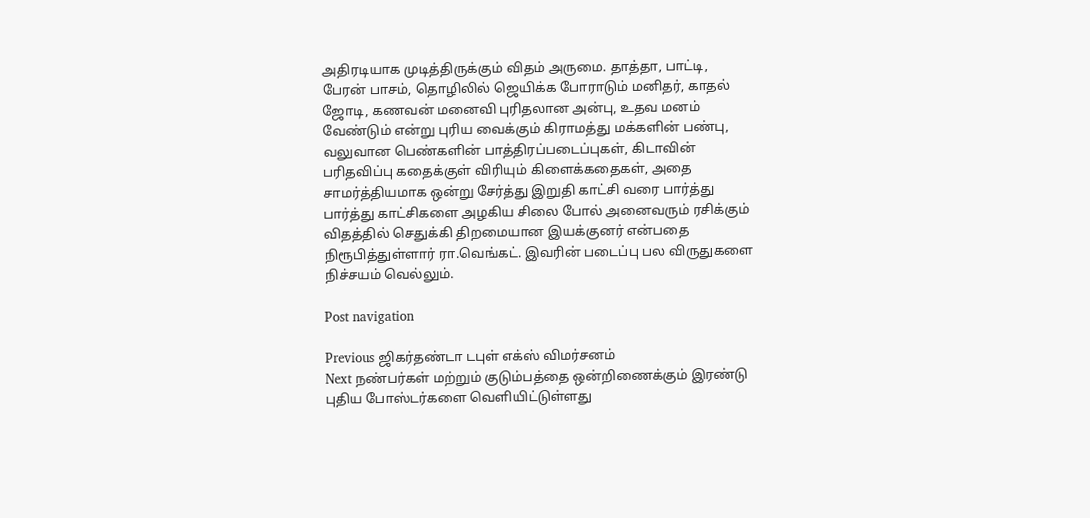அதிரடியாக முடித்திருக்கும் விதம் அருமை. தாத்தா, பாட்டி, பேரன் பாசம், தொழிலில் ஜெயிக்க போராடும் மனிதர், காதல் ஜோடி, கணவன் மனைவி புரிதலான அன்பு, உதவ மனம் வேண்டும் என்று புரிய வைக்கும் கிராமத்து மக்களின் பண்பு, வலுவான பெண்களின் பாத்திரப்படைப்புகள், கிடாவின் பரிதவிப்பு கதைக்குள் விரியும் கிளைக்கதைகள், அதை சாமர்த்தியமாக ஒன்று சேர்த்து இறுதி காட்சி வரை பார்த்து பார்த்து காட்சிகளை அழகிய சிலை போல் அனைவரும் ரசிக்கும் விதத்தில் செதுக்கி திறமையான இயக்குனர் என்பதை நிரூபித்துள்ளார் ரா.வெங்கட். இவரின் படைப்பு பல விருதுகளை நிச்சயம் வெல்லும்.

Post navigation

Previous ஜிகர்தண்டா டபுள் எக்ஸ் விமர்சனம்
Next நண்பர்கள் மற்றும் குடும்பத்தை ஒன்றிணைக்கும் இரண்டு புதிய போஸ்டர்களை வெளியிட்டுள்ளது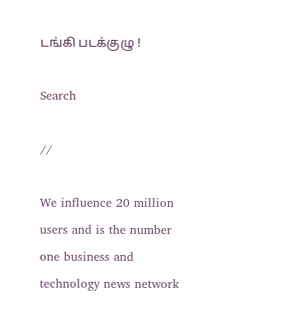டங்கி படக்குழு !

Search

//

We influence 20 million users and is the number one business and technology news network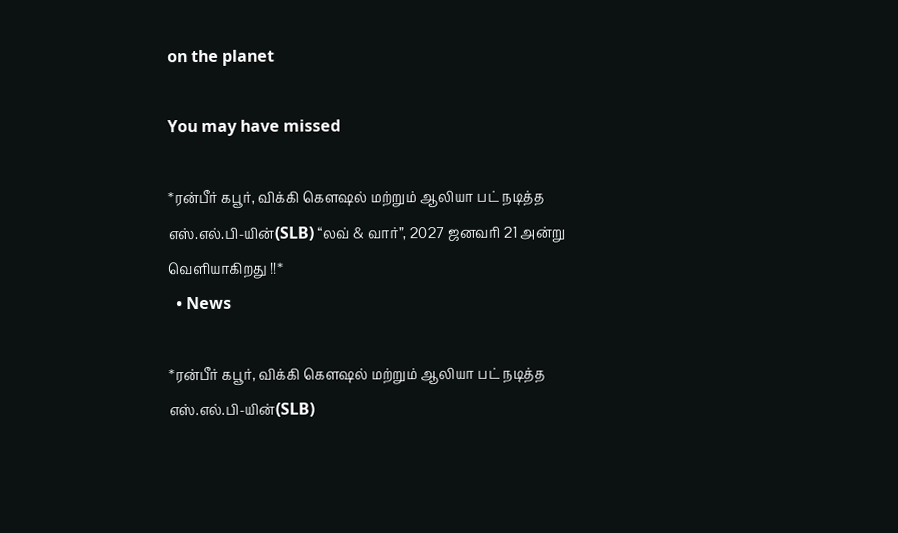on the planet

You may have missed

*ரன்பீர் கபூர், விக்கி கௌஷல் மற்றும் ஆலியா பட் நடித்த எஸ்.எல்.பி-யின்(SLB) “லவ் & வார்”, 2027 ஜனவரி 21 அன்று வெளியாகிறது !!*
  • News

*ரன்பீர் கபூர், விக்கி கௌஷல் மற்றும் ஆலியா பட் நடித்த எஸ்.எல்.பி-யின்(SLB)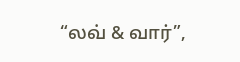“லவ் & வார்”,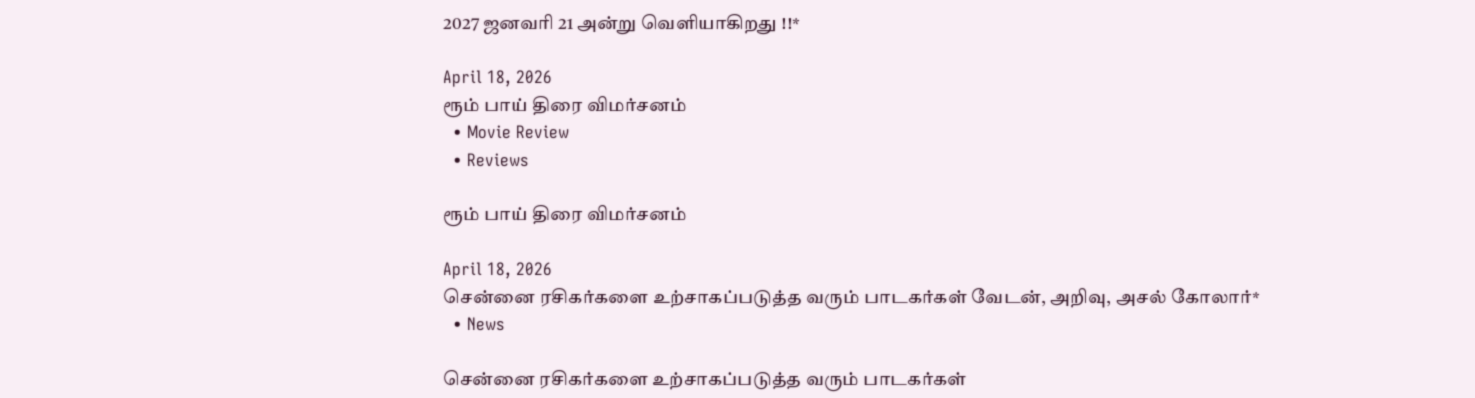2027 ஜனவரி 21 அன்று வெளியாகிறது !!*

April 18, 2026
ரூம் பாய் திரை விமர்சனம்
  • Movie Review
  • Reviews

ரூம் பாய் திரை விமர்சனம்

April 18, 2026
சென்னை ரசிகர்களை உற்சாகப்படுத்த வரும் பாடகர்கள் வேடன், அறிவு, அசல் கோலார்*
  • News

சென்னை ரசிகர்களை உற்சாகப்படுத்த வரும் பாடகர்கள்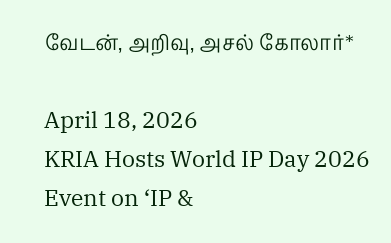வேடன், அறிவு, அசல் கோலார்*

April 18, 2026
KRIA Hosts World IP Day 2026 Event on ‘IP &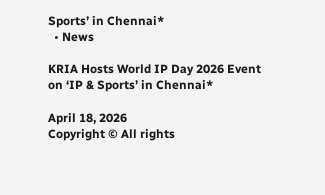Sports’ in Chennai*
  • News

KRIA Hosts World IP Day 2026 Event on ‘IP & Sports’ in Chennai*

April 18, 2026
Copyright © All rights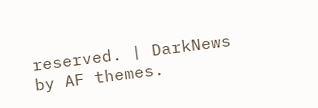reserved. | DarkNews by AF themes.